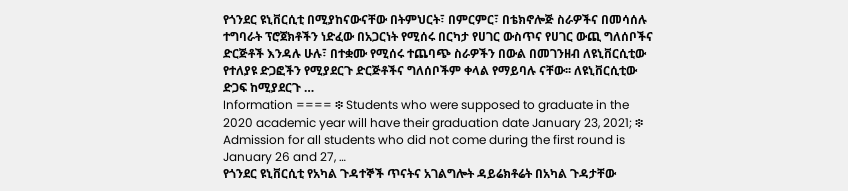የጎንደር ዩኒቨርሲቲ በሚያከናውናቸው በትምህርት፣ በምርምር፣ በቴክኖሎጅ ስራዎችና በመሳሰሉ ተግባራት ፕሮጀክቶችን ነድፈው በአጋርነት የሚሰሩ በርካታ የሀገር ውስጥና የሀገር ውጪ ግለሰቦችና ድርጅቶች እንዳሉ ሁሉ፣ በተቋሙ የሚሰሩ ተጨባጭ ስራዎችን በውል በመገንዘብ ለዩኒቨርሲቲው የተለያዩ ድጋፎችን የሚያደርጉ ድርጅቶችና ግለሰቦችም ቀላል የማይባሉ ናቸው፡፡ ለዩኒቨርሲቲው ድጋፍ ከሚያደርጉ …
Information ==== ፨ Students who were supposed to graduate in the 2020 academic year will have their graduation date January 23, 2021; ፨ Admission for all students who did not come during the first round is January 26 and 27, …
የጎንደር ዩኒቨርሲቲ የአካል ጉዳተኞች ጥናትና አገልግሎት ዳይሬክቶሬት በአካል ጉዳታቸው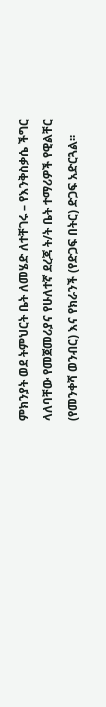ምክንያት ወደ ትምህርት ቤት ለመሄድ ለተቸገሩ – የእንቅስቃሴ ችግር ላለባቸው የመጀመሪያና የሁለተኛ ደረጃ ት/ት ቤት ተማሪዎች የዊልቸር (የመንቀሻ ወንብር) እና የክራንች (የድጋፍ በትር) ድጋፍ አድርጓል፡፡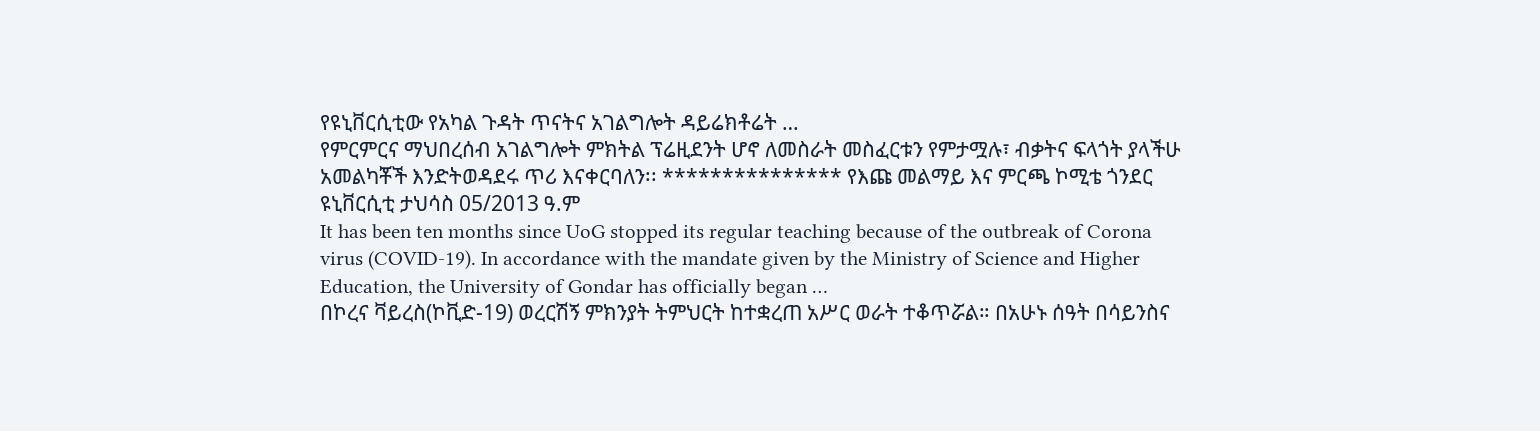የዩኒቨርሲቲው የአካል ጉዳት ጥናትና አገልግሎት ዳይሬክቶሬት …
የምርምርና ማህበረሰብ አገልግሎት ምክትል ፕሬዚደንት ሆኖ ለመስራት መስፈርቱን የምታሟሉ፣ ብቃትና ፍላጎት ያላችሁ አመልካቾች እንድትወዳደሩ ጥሪ እናቀርባለን፡፡ *************** የእጩ መልማይ እና ምርጫ ኮሚቴ ጎንደር ዩኒቨርሲቲ ታህሳስ 05/2013 ዓ.ም
It has been ten months since UoG stopped its regular teaching because of the outbreak of Corona virus (COVID-19). In accordance with the mandate given by the Ministry of Science and Higher Education, the University of Gondar has officially began …
በኮረና ቫይረስ(ኮቪድ-19) ወረርሽኝ ምክንያት ትምህርት ከተቋረጠ አሥር ወራት ተቆጥሯል። በአሁኑ ሰዓት በሳይንስና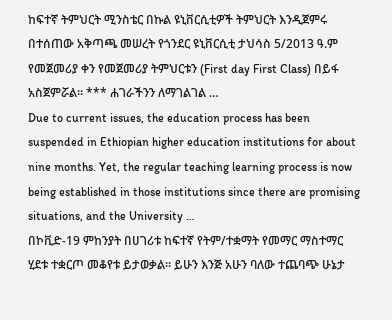ከፍተኛ ትምህርት ሚንስቴር በኩል ዩኒቨርሲቲዎች ትምህርት እንዲጀምሩ በተሰጠው አቅጣጫ መሠረት የጎንደር ዩኒቨርሲቲ ታህሳስ 5/2013 ዓ.ም የመጀመሪያ ቀን የመጀመሪያ ትምህርቱን (First day First Class) በይፋ አስጀምሯል። *** ሐገራችንን ለማገልገል …
Due to current issues, the education process has been suspended in Ethiopian higher education institutions for about nine months. Yet, the regular teaching learning process is now being established in those institutions since there are promising situations, and the University …
በኮቪድ-19 ምከንያት በሀገሪቱ ከፍተኛ የትም/ተቋማት የመማር ማስተማር ሂደቱ ተቋርጦ መቆየቱ ይታወቃል፡፡ ይሁን እንጅ አሁን ባለው ተጨባጭ ሁኔታ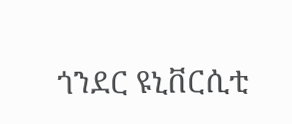ጎንደር ዩኒቨርሲቲ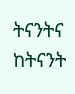ትናንትና ከትናንት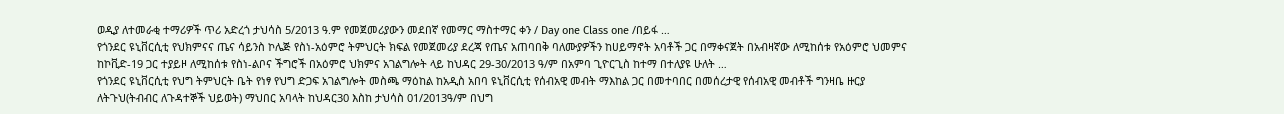ወዲያ ለተመራቂ ተማሪዎች ጥሪ አድረጎ ታህሳስ 5/2013 ዓ.ም የመጀመሪያውን መደበኛ የመማር ማስተማር ቀን / Day one Class one /በይፋ …
የጎንደር ዩኒቨርሲቲ የህክምናና ጤና ሳይንስ ኮሌጅ የስነ-አዕምሮ ትምህርት ክፍል የመጀመሪያ ደረጃ የጤና አጠባበቅ ባለሙያዎችን ከሀይማኖት አባቶች ጋር በማቀናጀት በአብዛኛው ለሚከሰቱ የአዕምሮ ህመምና ከኮቪድ-19 ጋር ተያይዞ ለሚከሰቱ የስነ-ልቦና ችግሮች በአዕምሮ ህክምና አገልግሎት ላይ ከህዳር 29-30/2013 ዓ/ም በአምባ ጊዮርጊስ ከተማ በተለያዩ ሁለት …
የጎንደር ዩኒቨርሲቲ የህግ ትምህርት ቤት የነፃ የህግ ድጋፍ አገልግሎት መስጫ ማዕከል ከአዲስ አበባ ዩኒቨርሲቲ የሰብአዊ መብት ማእከል ጋር በመተባበር በመሰረታዊ የሰብአዊ መብቶች ግንዛቤ ዙርያ ለትጉህ(ትብብር ለጉዳተኞች ህይወት) ማህበር አባላት ከህዳር30 እስከ ታህሳስ 01/2013ዓ/ም በህግ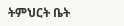ትምህርት ቤት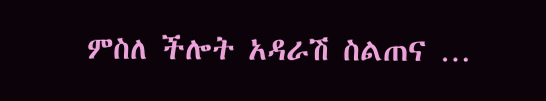ምስለ ችሎት አዳራሽ ስልጠና …